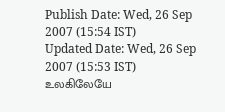Publish Date: Wed, 26 Sep 2007 (15:54 IST)
Updated Date: Wed, 26 Sep 2007 (15:53 IST)
உலகிலேயே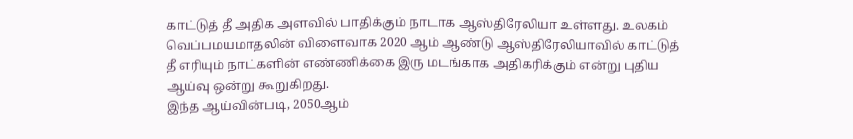காட்டுத் தீ அதிக அளவில் பாதிக்கும் நாடாக ஆஸ்திரேலியா உள்ளது. உலகம் வெப்பமயமாதலின் விளைவாக 2020 ஆம் ஆண்டு ஆஸ்திரேலியாவில் காட்டுத் தீ எரியும் நாட்களின் எண்ணிக்கை இரு மடங்காக அதிகரிக்கும் என்று புதிய ஆய்வு ஒன்று கூறுகிறது.
இந்த ஆய்வின்படி, 2050ஆம்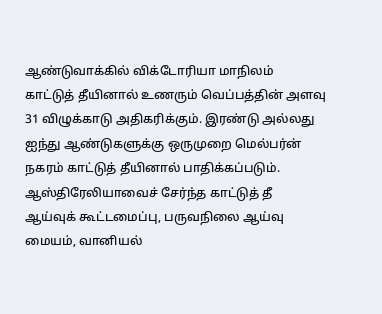ஆண்டுவாக்கில் விக்டோரியா மாநிலம் காட்டுத் தீயினால் உணரும் வெப்பத்தின் அளவு 31 விழுக்காடு அதிகரிக்கும். இரண்டு அல்லது ஐந்து ஆண்டுகளுக்கு ஒருமுறை மெல்பர்ன் நகரம் காட்டுத் தீயினால் பாதிக்கப்படும்.
ஆஸ்திரேலியாவைச் சேர்ந்த காட்டுத் தீ ஆய்வுக் கூட்டமைப்பு, பருவநிலை ஆய்வு மையம், வானியல்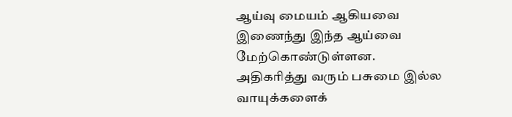ஆய்வு மையம் ஆகியவை இணைந்து இந்த ஆய்வை மேற்கொண்டுள்ளன.
அதிகரித்து வரும் பசுமை இல்ல வாயுக்களைக்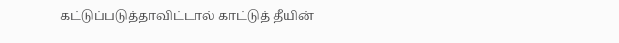கட்டுப்படுத்தாவிட்டால் காட்டுத் தீயின்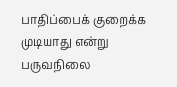பாதிப்பைக் குறைக்க முடியாது என்று பருவநிலை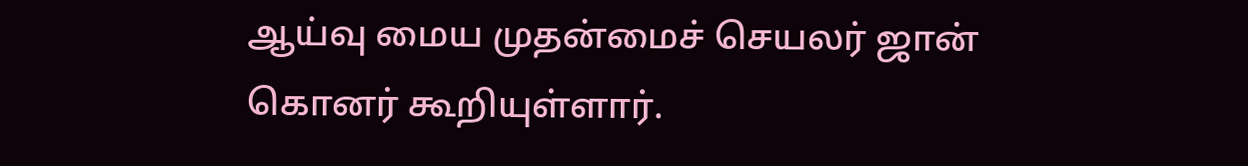ஆய்வு மைய முதன்மைச் செயலர் ஜான் கொனர் கூறியுள்ளார்.